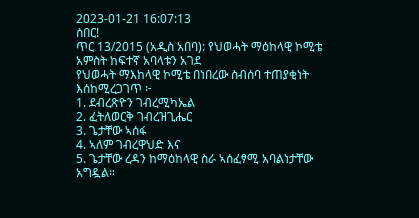2023-01-21 16:07:13
ሰበር!
ጥር 13/2015 (አዲስ አበባ): የህወሓት ማዕከላዊ ኮሚቴ አምስት ከፍተኛ አባላቱን አገደ
የህወሓት ማእከላዊ ኮሚቴ በነበረው ስብሰባ ተጠያቂነት እሰከሚረጋገጥ ፦
1. ደብረጽዮን ገብረሚካኤል
2. ፈትለወርቅ ገብረዝጊሔር
3. ጌታቸው ኣሰፋ
4. ኣለም ገብረዋህድ እና
5. ጌታቸው ረዳን ከማዕከላዊ ስራ ኣሰፈፃሚ አባልነታቸው አግዷል።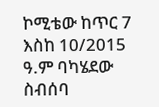ኮሚቴው ከጥር 7 እስከ 10/2015 ዓ.ም ባካሄደው ስብሰባ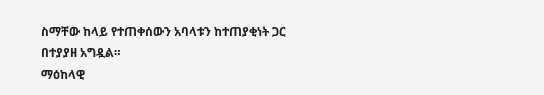ስማቸው ከላይ የተጠቀሰውን አባላቱን ከተጠያቂነት ጋር በተያያዘ አግዷል።
ማዕከላዊ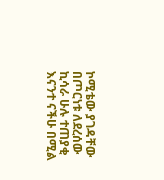ኮሚቴው ያገዳቸው በጦርነቱ ለደረሰው ኪሳራ ሁሉ ተጠያቂ እናንተ ናችሁ በሚል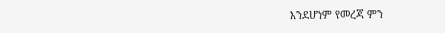እንደሆነም የመረጃ ምን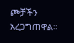ጮቻችን አረጋግጠዋል።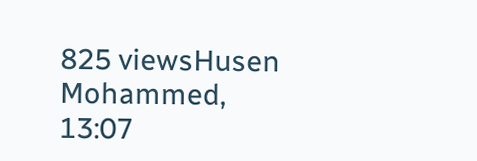825 viewsHusen Mohammed, 13:07